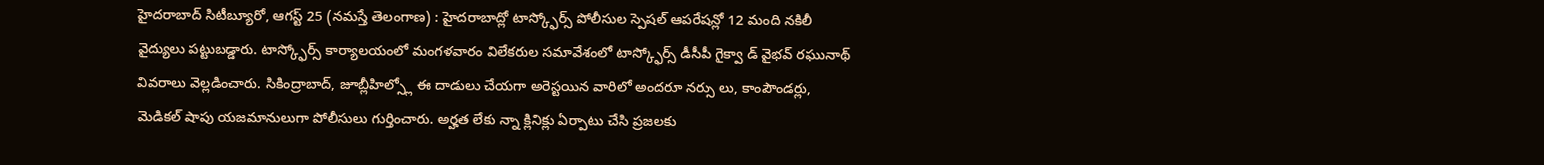హైదరాబాద్ సిటీబ్యూరో, ఆగస్ట్ 25 (నమస్తే తెలంగాణ) : హైదరాబాద్లో టాస్క్ఫోర్స్ పోలీసుల స్పెషల్ ఆపరేషన్లో 12 మంది నకిలీ వైద్యులు పట్టుబడ్డారు. టాస్క్ఫోర్స్ కార్యాలయంలో మంగళవారం విలేకరుల సమావేశంలో టాస్క్ఫోర్స్ డీసీపీ గైక్వా డ్ వైభవ్ రఘునాథ్ వివరాలు వెల్లడించారు. సికింద్రాబాద్, జూబ్లీహిల్స్లో ఈ దాడులు చేయగా అరెస్టయిన వారిలో అందరూ నర్సు లు, కాంపౌండర్లు, మెడికల్ షాపు యజమానులుగా పోలీసులు గుర్తించారు. అర్హత లేకు న్నా క్లినిక్లు ఏర్పాటు చేసి ప్రజలకు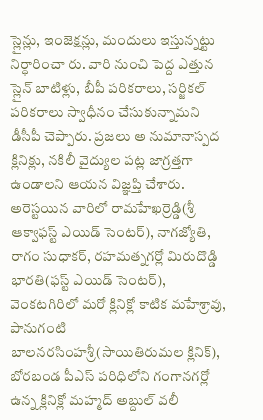స్లైన్లు, ఇంజెక్షన్లు, మందులు ఇస్తున్నట్టు నిర్ధారించా రు. వారి నుంచి పెద్ద ఎత్తున స్లైన్ బాటిళ్లు, బీపీ పరికరాలు, సర్జికల్ పరికరాలు స్వాధీనం చేసుకున్నామని డీసీపీ చెప్పారు. ప్రజలు అ నుమానాస్పద క్లినిక్లు, నకిలీ వైద్యుల పట్ల జాగ్రత్తగా ఉండాలని ఆయన విజ్ఞప్తి చేశారు.
అరెస్టయిన వారిలో రామహేఖర్రెడ్డి(శ్రీ ఆక్వాఫస్ట్ ఎయిడ్ సెంటర్), నాగజ్యోతి, రాగం సుధాకర్, రహమత్నగర్లో మిరుదొడ్డి భారతి(ఫస్ట్ ఎయిడ్ సెంటర్), వెంకటగిరిలో మరో క్లినిక్లో కాటిక మహేశ్రావు, పానుగంటి బాలనరసింహశ్రీ(సాయితిరుమల క్లినిక్), బోరబండ పీఎస్ పరిధిలోని గంగానగర్లో ఉన్న క్లినిక్లో మహ్మద్ అబ్దుల్ వలీ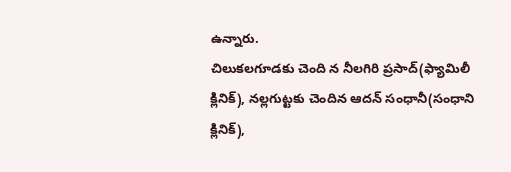ఉన్నారు.
చిలుకలగూడకు చెంది న నీలగిరి ప్రసాద్(ఫ్యామిలీ క్లినిక్), నల్లగుట్టకు చెందిన ఆదన్ సంధానీ(సంధాని క్లినిక్),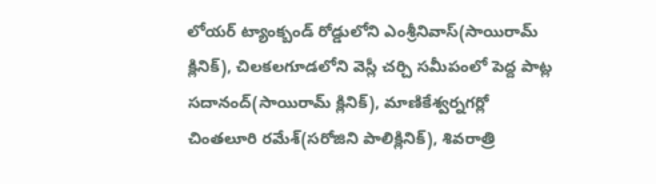లోయర్ ట్యాంక్బండ్ రోడ్డులోని ఎంశ్రీనివాస్(సాయిరామ్ క్లినిక్), చిలకలగూడలోని వెస్లీ చర్చి సమీపంలో పెద్ద పాట్ల సదానంద్(సాయిరామ్ క్లినిక్), మాణికేశ్వర్నగర్లో చింతలూరి రమేశ్(సరోజిని పాలిక్లినిక్), శివరాత్రి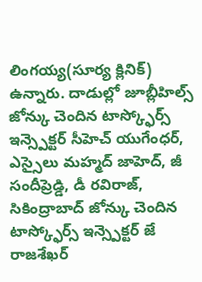లింగయ్య(సూర్య క్లినిక్) ఉన్నారు. దాడుల్లో జూబ్లీహిల్స్ జోన్కు చెందిన టాస్క్ఫోర్స్ ఇన్స్పెక్టర్ సీహెచ్ యుగేంధర్, ఎస్సైలు మహ్మద్ జాహెద్, జీ సందీప్రెడ్డి, డీ రవిరాజ్, సికింద్రాబాద్ జోన్కు చెందిన టాస్క్ఫోర్స్ ఇన్స్పెక్టర్ జే రాజశేఖర్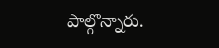పాల్గొన్నారు.